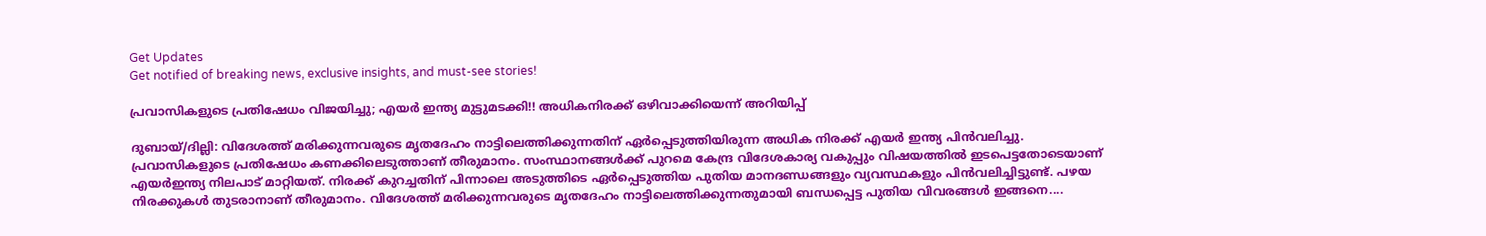Get Updates
Get notified of breaking news, exclusive insights, and must-see stories!

പ്രവാസികളുടെ പ്രതിഷേധം വിജയിച്ചു; എയര്‍ ഇന്ത്യ മുട്ടുമടക്കി!! അധികനിരക്ക് ഒഴിവാക്കിയെന്ന് അറിയിപ്പ്

ദുബായ്/ദില്ലി: വിദേശത്ത് മരിക്കുന്നവരുടെ മൃതദേഹം നാട്ടിലെത്തിക്കുന്നതിന് ഏര്‍പ്പെടുത്തിയിരുന്ന അധിക നിരക്ക് എയര്‍ ഇന്ത്യ പിന്‍വലിച്ചു. പ്രവാസികളുടെ പ്രതിഷേധം കണക്കിലെടുത്താണ് തീരുമാനം. സംസ്ഥാനങ്ങള്‍ക്ക് പുറമെ കേന്ദ്ര വിദേശകാര്യ വകുപ്പും വിഷയത്തില്‍ ഇടപെട്ടതോടെയാണ് എയര്‍ഇന്ത്യ നിലപാട് മാറ്റിയത്. നിരക്ക് കുറച്ചതിന് പിന്നാലെ അടുത്തിടെ ഏര്‍പ്പെടുത്തിയ പുതിയ മാനദണ്ഡങ്ങളും വ്യവസ്ഥകളും പിന്‍വലിച്ചിട്ടുണ്ട്. പഴയ നിരക്കുകള്‍ തുടരാനാണ് തീരുമാനം. വിദേശത്ത് മരിക്കുന്നവരുടെ മൃതദേഹം നാട്ടിലെത്തിക്കുന്നതുമായി ബന്ധപ്പെട്ട പുതിയ വിവരങ്ങള്‍ ഇങ്ങനെ....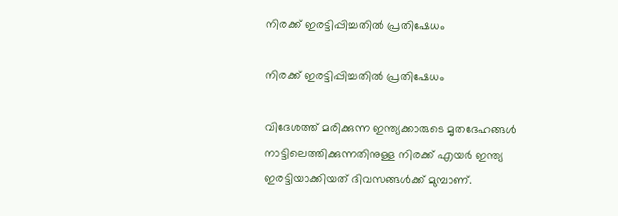നിരക്ക് ഇരട്ടിപ്പിച്ചതില്‍ പ്രതിഷേധം

നിരക്ക് ഇരട്ടിപ്പിച്ചതില്‍ പ്രതിഷേധം

വിദേശത്ത് മരിക്കുന്ന ഇന്ത്യക്കാരുടെ മൃതദേഹങ്ങള്‍ നാട്ടിലെത്തിക്കുന്നതിനുള്ള നിരക്ക് എയര്‍ ഇന്ത്യ ഇരട്ടിയാക്കിയത് ദിവസങ്ങള്‍ക്ക് മുമ്പാണ്.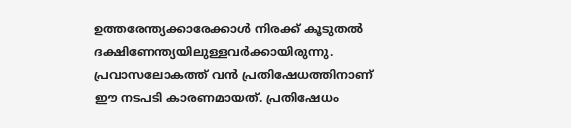ഉത്തരേന്ത്യക്കാരേക്കാള്‍ നിരക്ക് കൂടുതല്‍ ദക്ഷിണേന്ത്യയിലുള്ളവര്‍ക്കായിരുന്നു. പ്രവാസലോകത്ത് വന്‍ പ്രതിഷേധത്തിനാണ് ഈ നടപടി കാരണമായത്. പ്രതിഷേധം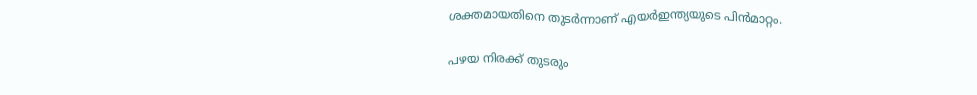ശക്തമായതിനെ തുടര്‍ന്നാണ് എയര്‍ഇന്ത്യയുടെ പിന്‍മാറ്റം.

പഴയ നിരക്ക് തുടരും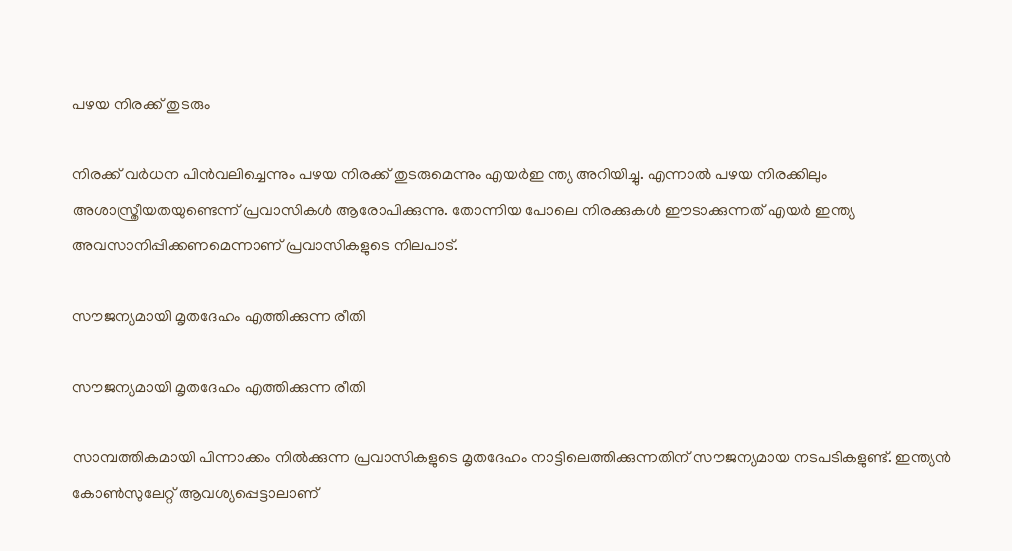പഴയ നിരക്ക് തുടരും

നിരക്ക് വര്‍ധന പിന്‍വലിച്ചെന്നും പഴയ നിരക്ക് തുടരുമെന്നും എയര്‍ഇ ന്ത്യ അറിയിച്ചു. എന്നാല്‍ പഴയ നിരക്കിലും അശാസ്ത്രീയതയുണ്ടെന്ന് പ്രവാസികള്‍ ആരോപിക്കുന്നു. തോന്നിയ പോലെ നിരക്കുകള്‍ ഈടാക്കുന്നത് എയര്‍ ഇന്ത്യ അവസാനിപ്പിക്കണമെന്നാണ് പ്രവാസികളുടെ നിലപാട്.

സൗജന്യമായി മൃതദേഹം എത്തിക്കുന്ന രീതി

സൗജന്യമായി മൃതദേഹം എത്തിക്കുന്ന രീതി

സാമ്പത്തികമായി പിന്നാക്കം നില്‍ക്കുന്ന പ്രവാസികളുടെ മൃതദേഹം നാട്ടിലെത്തിക്കുന്നതിന് സൗജന്യമായ നടപടികളുണ്ട്. ഇന്ത്യന്‍ കോണ്‍സുലേറ്റ് ആവശ്യപ്പെട്ടാലാണ്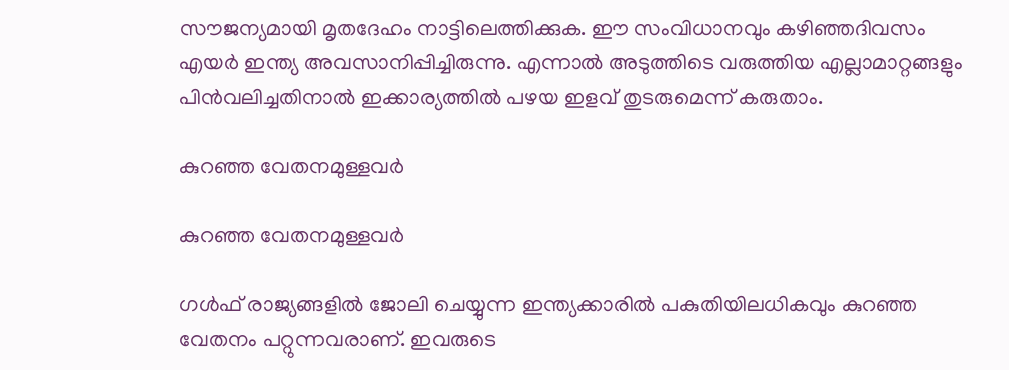സൗജന്യമായി മൃതദേഹം നാട്ടിലെത്തിക്കുക. ഈ സംവിധാനവും കഴിഞ്ഞദിവസം എയര്‍ ഇന്ത്യ അവസാനിപ്പിച്ചിരുന്നു. എന്നാല്‍ അടുത്തിടെ വരുത്തിയ എല്ലാമാറ്റങ്ങളും പിന്‍വലിച്ചതിനാല്‍ ഇക്കാര്യത്തില്‍ പഴയ ഇളവ് തുടരുമെന്ന് കരുതാം.

കുറഞ്ഞ വേതനമുള്ളവര്‍

കുറഞ്ഞ വേതനമുള്ളവര്‍

ഗള്‍ഫ് രാജ്യങ്ങളില്‍ ജോലി ചെയ്യുന്ന ഇന്ത്യക്കാരില്‍ പകുതിയിലധികവും കുറഞ്ഞ വേതനം പറ്റുന്നവരാണ്. ഇവരുടെ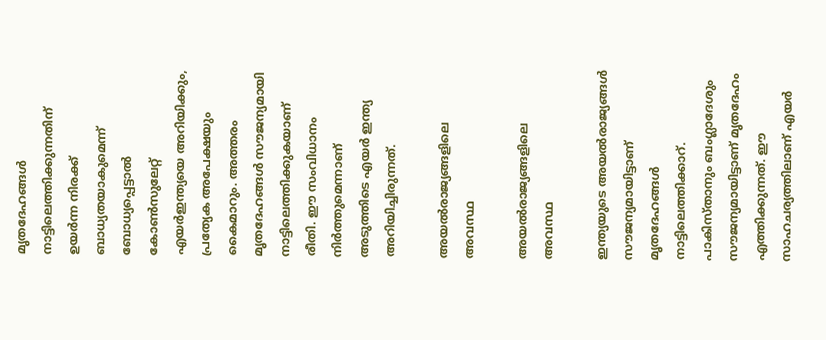മൃതദേഹങ്ങള്‍ നാട്ടിലെത്തിക്കുന്നതിന് ഉയര്‍ന്ന നിരക്ക് ബാധ്യതയാകുമെന്ന് ബോധ്യപ്പെട്ടാല്‍ കോണ്‍സുലേറ്റ് എയര്‍ഇന്ത്യയെ അറിയിക്കും, പ്രത്യേക അപേക്ഷയും കൈമാറും. അത്തരം മൃതദേഹങ്ങള്‍ സൗജന്യമായി നാട്ടിലെത്തിക്കുകയാണ് രീതി. ഈ സംവിധാനം നിര്‍ത്തുമെന്നാണ് അടുത്തിടെ എയര്‍ ഇന്ത്യ അറിയിച്ചിരുന്നത്.

അയല്‍രാജ്യങ്ങളിലെ അവസ്ഥ

അയല്‍രാജ്യങ്ങളിലെ അവസ്ഥ

ഇന്ത്യയുടെ അയല്‍രാജ്യങ്ങള്‍ സൗജന്യമായിട്ടാണ് മൃതദേഹങ്ങള്‍ നാട്ടിലെത്തിക്കാറ്. പാകിസ്താനും ബംഗ്ലാദേശും സൗജന്യമായിട്ടാണ് മൃതദേഹം എത്തിക്കുന്നത്. ഈ സാഹചര്യത്തിലാണ് എയര്‍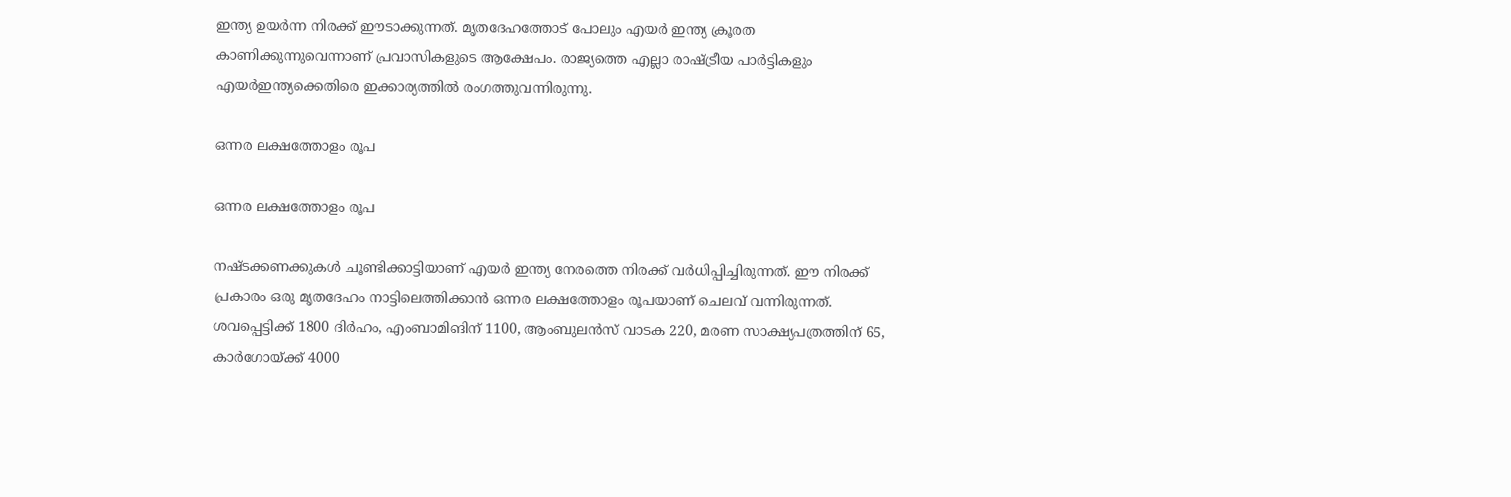ഇന്ത്യ ഉയര്‍ന്ന നിരക്ക് ഈടാക്കുന്നത്. മൃതദേഹത്തോട് പോലും എയര്‍ ഇന്ത്യ ക്രൂരത കാണിക്കുന്നുവെന്നാണ് പ്രവാസികളുടെ ആക്ഷേപം. രാജ്യത്തെ എല്ലാ രാഷ്ട്രീയ പാര്‍ട്ടികളും എയര്‍ഇന്ത്യക്കെതിരെ ഇക്കാര്യത്തില്‍ രംഗത്തുവന്നിരുന്നു.

ഒന്നര ലക്ഷത്തോളം രൂപ

ഒന്നര ലക്ഷത്തോളം രൂപ

നഷ്ടക്കണക്കുകള്‍ ചൂണ്ടിക്കാട്ടിയാണ് എയര്‍ ഇന്ത്യ നേരത്തെ നിരക്ക് വര്‍ധിപ്പിച്ചിരുന്നത്. ഈ നിരക്ക് പ്രകാരം ഒരു മൃതദേഹം നാട്ടിലെത്തിക്കാന്‍ ഒന്നര ലക്ഷത്തോളം രൂപയാണ് ചെലവ് വന്നിരുന്നത്. ശവപ്പെട്ടിക്ക് 1800 ദിര്‍ഹം, എംബാമിങിന് 1100, ആംബുലന്‍സ് വാടക 220, മരണ സാക്ഷ്യപത്രത്തിന് 65, കാര്‍ഗോയ്ക്ക് 4000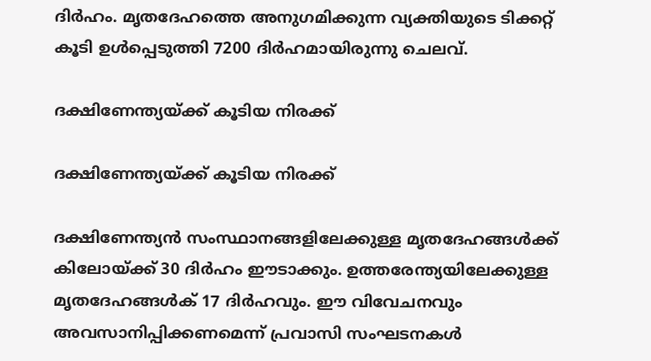ദിര്‍ഹം. മൃതദേഹത്തെ അനുഗമിക്കുന്ന വ്യക്തിയുടെ ടിക്കറ്റ് കൂടി ഉള്‍പ്പെടുത്തി 7200 ദിര്‍ഹമായിരുന്നു ചെലവ്.

ദക്ഷിണേന്ത്യയ്ക്ക് കൂടിയ നിരക്ക്

ദക്ഷിണേന്ത്യയ്ക്ക് കൂടിയ നിരക്ക്

ദക്ഷിണേന്ത്യന്‍ സംസ്ഥാനങ്ങളിലേക്കുള്ള മൃതദേഹങ്ങള്‍ക്ക് കിലോയ്ക്ക് 30 ദിര്‍ഹം ഈടാക്കും. ഉത്തരേന്ത്യയിലേക്കുള്ള മൃതദേഹങ്ങള്‍ക് 17 ദിര്‍ഹവും. ഈ വിവേചനവും അവസാനിപ്പിക്കണമെന്ന് പ്രവാസി സംഘടനകള്‍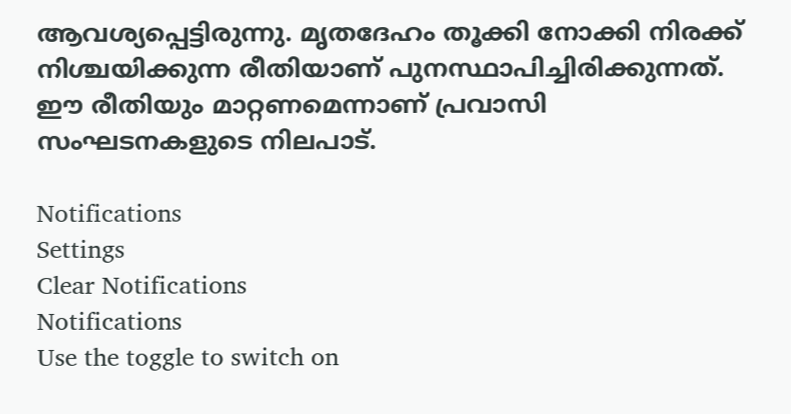ആവശ്യപ്പെട്ടിരുന്നു. മൃതദേഹം തൂക്കി നോക്കി നിരക്ക് നിശ്ചയിക്കുന്ന രീതിയാണ് പുനസ്ഥാപിച്ചിരിക്കുന്നത്. ഈ രീതിയും മാറ്റണമെന്നാണ് പ്രവാസി സംഘടനകളുടെ നിലപാട്.

Notifications
Settings
Clear Notifications
Notifications
Use the toggle to switch on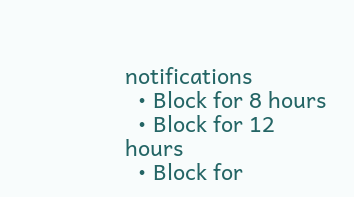notifications
  • Block for 8 hours
  • Block for 12 hours
  • Block for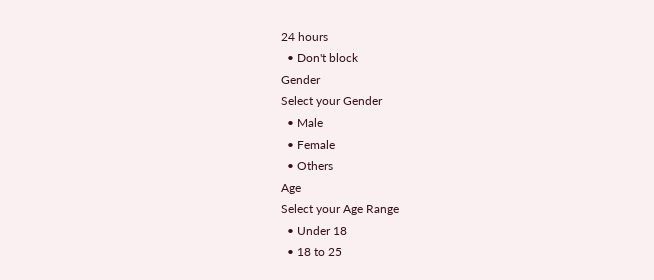24 hours
  • Don't block
Gender
Select your Gender
  • Male
  • Female
  • Others
Age
Select your Age Range
  • Under 18
  • 18 to 25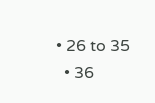• 26 to 35
  • 36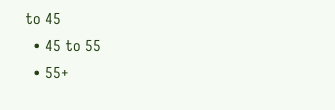to 45
  • 45 to 55
  • 55+